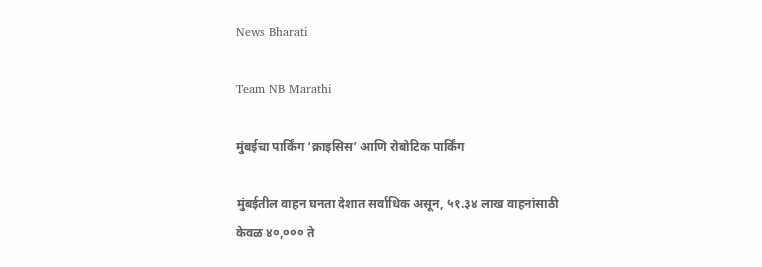News Bharati

Team NB Marathi

मुंबईचा पार्किंग ‘क्राइसिस’ आणि रोबोटिक पार्किंग

मुंबईतील वाहन घनता देशात सर्वाधिक असून, ५१.३४ लाख वाहनांसाठी केवळ ४०,००० ते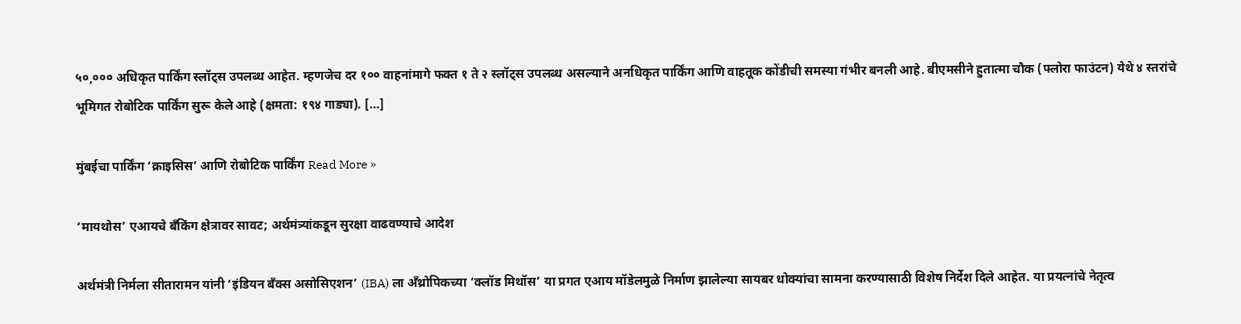५०,००० अधिकृत पार्किंग स्लॉट्स उपलब्ध आहेत. म्हणजेच दर १०० वाहनांमागे फक्त १ ते २ स्लॉट्स उपलब्ध असल्याने अनधिकृत पार्किंग आणि वाहतूक कोंडीची समस्या गंभीर बनली आहे. बीएमसीने हुतात्मा चौक (फ्लोरा फाउंटन) येथे ४ स्तरांचे भूमिगत रोबोटिक पार्किंग सुरू केले आहे (क्षमता: १९४ गाड्या). […]

मुंबईचा पार्किंग ‘क्राइसिस’ आणि रोबोटिक पार्किंग Read More »

‘मायथोस’ एआयचे बँकिंग क्षेत्रावर सावट; अर्थमंत्र्यांकडून सुरक्षा वाढवण्याचे आदेश

अर्थमंत्री निर्मला सीतारामन यांनी ‘इंडियन बँक्स असोसिएशन’ (IBA) ला अँथ्रोपिकच्या ‘क्लॉड मिथॉस’ या प्रगत एआय मॉडेलमुळे निर्माण झालेल्या सायबर धोक्यांचा सामना करण्यासाठी विशेष निर्देश दिले आहेत. या प्रयत्नांचे नेतृत्व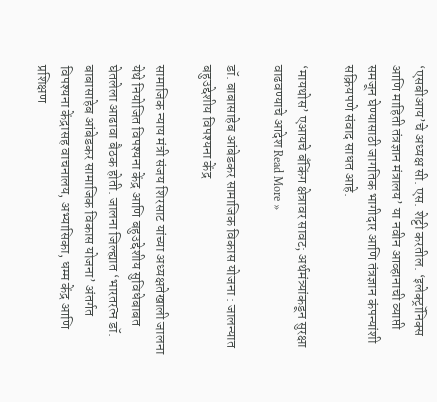‘एसबीआय’चे अध्यक्ष सी. एस. शेट्टी करतील. ‘इलेक्ट्रॉनिक्स आणि माहिती तंत्रज्ञान मंत्रालय’ या नवीन आव्हानाची व्याप्ती समजून घेण्यासाठी जागतिक भागीदार आणि तंत्रज्ञान कंपन्यांशी सक्रियपणे संवाद साधत आहे.

‘मायथोस’ एआयचे बँकिंग क्षेत्रावर सावट; अर्थमंत्र्यांकडून सुरक्षा वाढवण्याचे आदेश Read More »

डॉ. बाबासाहेब आंबेडकर सामाजिक विकास योजना : जालन्यात बहुउद्देशीय विपश्यना केंद्र

सामाजिक न्याय मंत्री संजय शिरसाट यांच्या अध्यक्षतेखाली जालना येथे नियोजित विपश्यना केंद्र आणि बहुउद्देशीय सुविधेबाबत घेतलेला आढावा बैठक होती. जालना जिल्ह्यात ‘भारतरत्न डॉ. बाबासाहेब आंबेडकर सामाजिक विकास योजना’ अंतर्गत विपश्यना केंद्रासह वाचनालय, अभ्यासिका, धम्म केंद्र आणि प्रशिक्षण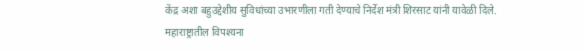केंद्र अशा बहुउद्देशीय सुविधांच्या उभारणीला गती देण्याचे निर्देश मंत्री शिरसाट यांनी यावेळी दिले. महाराष्ट्रातील विपश्यना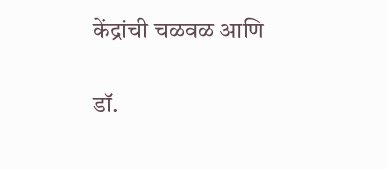केंद्रांची चळवळ आणि

डॉ.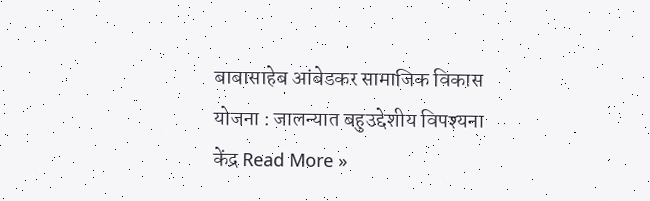बाबासाहेब आंबेडकर सामाजिक विकास योजना : जालन्यात बहुउद्देशीय विपश्यना केंद्र Read More »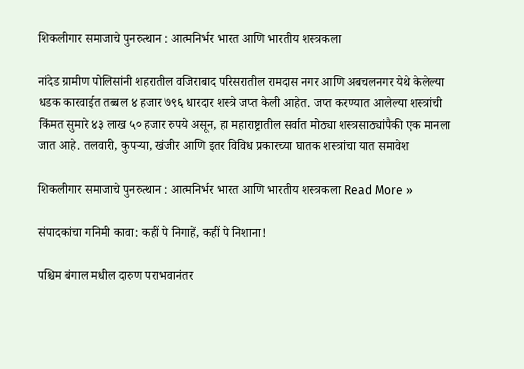शिकलीगार समाजाचे पुनरुत्थान : आत्मनिर्भर भारत आणि भारतीय शस्त्रकला

नांदेड ग्रामीण पोलिसांनी शहरातील वजिराबाद परिसरातील रामदास नगर आणि अबचलनगर येथे केलेल्या धडक कारवाईत तब्बल ४ हजार ७९६ धारदार शस्त्रे जप्त केली आहेत. जप्त करण्यात आलेल्या शस्त्रांची किंमत सुमारे ४३ लाख ५० हजार रुपये असून, हा महाराष्ट्रातील सर्वात मोठ्या शस्त्रसाठ्यांपैकी एक मानला जात आहे. तलवारी, कुपऱ्या, खंजीर आणि इतर विविध प्रकारच्या घातक शस्त्रांचा यात समावेश

शिकलीगार समाजाचे पुनरुत्थान : आत्मनिर्भर भारत आणि भारतीय शस्त्रकला Read More »

संपादकांचा गनिमी कावा: कहीं पे निगाहें, कहीं पे निशाना!

पश्चिम बंगाल मधील दारुण पराभवानंतर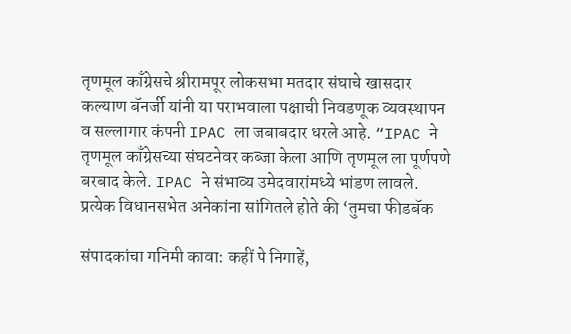तृणमूल काँग्रेसचे श्रीरामपूर लोकसभा मतदार संघाचे खासदार कल्याण बॅनर्जी यांनी या पराभवाला पक्षाची निवडणूक व्यवस्थापन व सल्लागार कंपनी IPAC ला जबाबदार धरले आहे. “IPAC ने तृणमूल काँग्रेसच्या संघटनेवर कब्जा केला आणि तृणमूल ला पूर्णपणे बरबाद केले. IPAC ने संभाव्य उमेदवारांमध्ये भांडण लावले. प्रत्येक विधानसभेत अनेकांना सांगितले होते की ‘तुमचा फीडबॅक

संपादकांचा गनिमी कावा: कहीं पे निगाहें,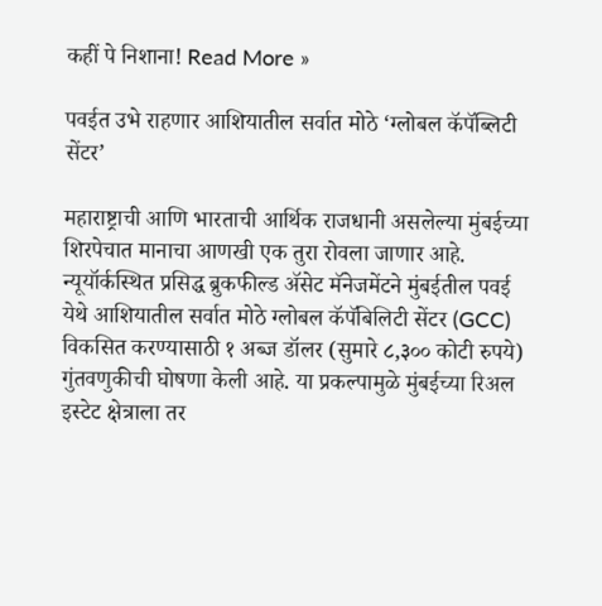कहीं पे निशाना! Read More »

पवईत उभे राहणार आशियातील सर्वात मोठे ‘ग्लोबल कॅपॅब्लिटी सेंटर’

महाराष्ट्राची आणि भारताची आर्थिक राजधानी असलेल्या मुंबईच्या शिरपेचात मानाचा आणखी एक तुरा रोवला जाणार आहे. न्यूयॉर्कस्थित प्रसिद्ध ब्रुकफील्ड ॲसेट मॅनेजमेंटने मुंबईतील पवई येथे आशियातील सर्वात मोठे ग्लोबल कॅपॅबिलिटी सेंटर (GCC) विकसित करण्यासाठी १ अब्ज डॉलर (सुमारे ८,३०० कोटी रुपये) गुंतवणुकीची घोषणा केली आहे. या प्रकल्पामुळे मुंबईच्या रिअल इस्टेट क्षेत्राला तर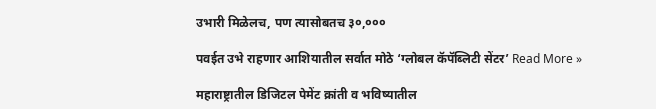उभारी मिळेलच, पण त्यासोबतच ३०,०००

पवईत उभे राहणार आशियातील सर्वात मोठे ‘ग्लोबल कॅपॅब्लिटी सेंटर’ Read More »

महाराष्ट्रातील डिजिटल पेमेंट क्रांती व भविष्यातील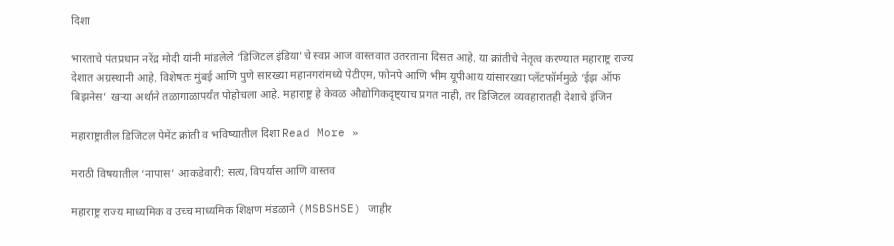दिशा

भारताचे पंतप्रधान नरेंद्र मोदी यांनी मांडलेले ‘डिजिटल इंडिया’चे स्वप्न आज वास्तवात उतरताना दिसत आहे. या क्रांतीचे नेतृत्व करण्यात महाराष्ट्र राज्य देशात अग्रस्थानी आहे. विशेषतः मुंबई आणि पुणे सारख्या महानगरांमध्ये पेटीएम, फोनपे आणि भीम यूपीआय यांसारख्या प्लॅटफॉर्ममुळे ‘ईझ ऑफ बिझनेस’ खऱ्या अर्थाने तळागाळापर्यंत पोहोचला आहे. महाराष्ट्र हे केवळ औद्योगिकदृष्ट्याच प्रगत नाही, तर डिजिटल व्यवहारातही देशाचे इंजिन

महाराष्ट्रातील डिजिटल पेमेंट क्रांती व भविष्यातील दिशा Read More »

मराठी विषयातील ‘नापास’ आकडेवारी: सत्य, विपर्यास आणि वास्तव

महाराष्ट्र राज्य माध्यमिक व उच्च माध्यमिक शिक्षण मंडळाने (MSBSHSE) जाहीर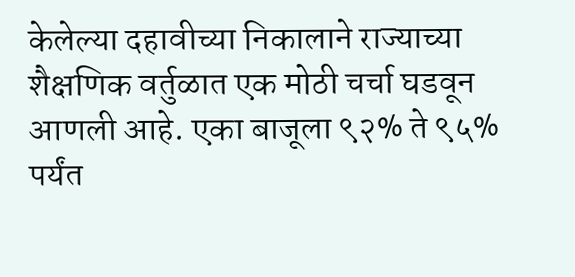केलेल्या दहावीच्या निकालाने राज्याच्या शैक्षणिक वर्तुळात एक मोठी चर्चा घडवून आणली आहे. एका बाजूला ९२% ते ९५% पर्यंत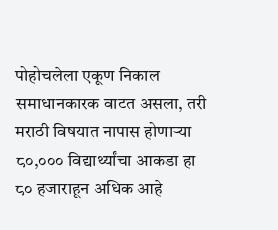पोहोचलेला एकूण निकाल समाधानकारक वाटत असला, तरी मराठी विषयात नापास होणाऱ्या ८०,००० विद्यार्थ्यांचा आकडा हा ८० हजाराहून अधिक आहे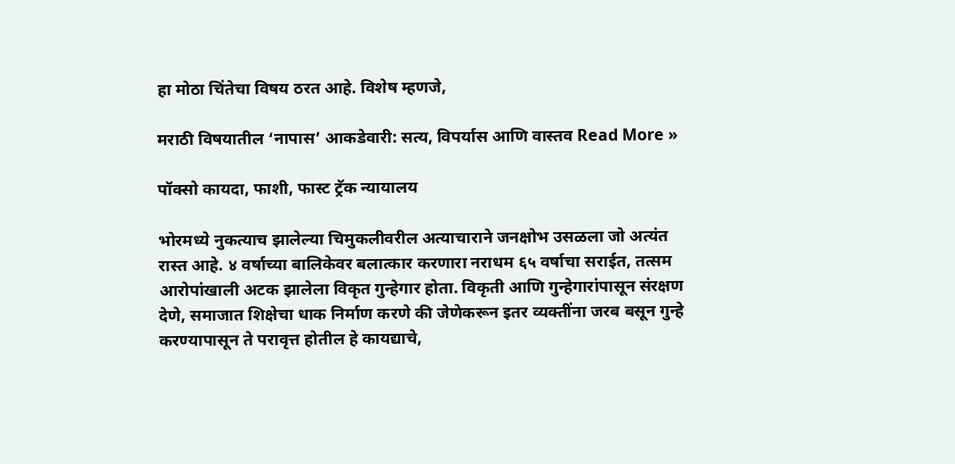हा मोठा चिंतेचा विषय ठरत आहे. विशेष म्हणजे,

मराठी विषयातील ‘नापास’ आकडेवारी: सत्य, विपर्यास आणि वास्तव Read More »

पॉक्सो कायदा, फाशी, फास्ट ट्रॅक न्यायालय

भोरमध्ये नुकत्याच झालेल्या चिमुकलीवरील अत्याचाराने जनक्षोभ उसळला जो अत्यंत रास्त आहे. ४ वर्षाच्या बालिकेवर बलात्कार करणारा नराधम ६५ वर्षाचा सराईत, तत्सम आरोपांखाली अटक झालेला विकृत गुन्हेगार होता. विकृती आणि गुन्हेगारांपासून संरक्षण देणे, समाजात शिक्षेचा धाक निर्माण करणे की जेणेकरून इतर व्यक्तींना जरब बसून गुन्हे करण्यापासून ते परावृत्त होतील हे कायद्याचे,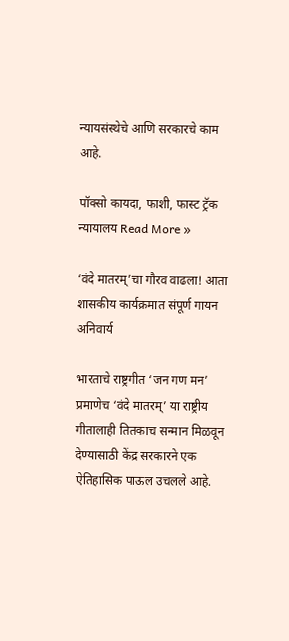न्यायसंस्थेचे आणि सरकारचे काम आहे.

पॉक्सो कायदा, फाशी, फास्ट ट्रॅक न्यायालय Read More »

‘वंदे मातरम्’चा गौरव वाढला! आता शासकीय कार्यक्रमात संपूर्ण गायन अनिवार्य

भारताचे राष्ट्रगीत ‘जन गण मन’ प्रमाणेच ‘वंदे मातरम्’ या राष्ट्रीय गीतालाही तितकाच सन्मान मिळवून देण्यासाठी केंद्र सरकारने एक ऐतिहासिक पाऊल उचलले आहे.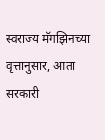स्वराज्य मॅगझिनच्या वृत्तानुसार, आता सरकारी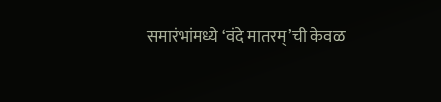समारंभांमध्ये ‘वंदे मातरम्’ची केवळ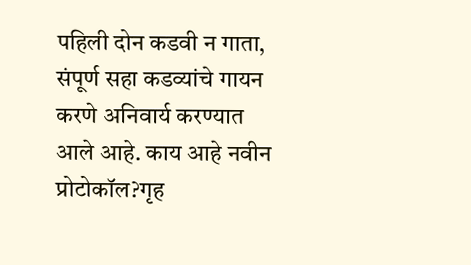पहिली दोन कडवी न गाता, संपूर्ण सहा कडव्यांचे गायन करणे अनिवार्य करण्यात आले आहे. काय आहे नवीन प्रोटोकॉल?गृह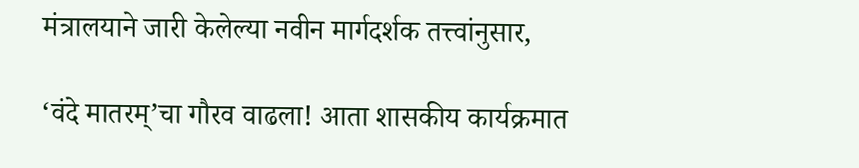मंत्रालयाने जारी केलेल्या नवीन मार्गदर्शक तत्त्वांनुसार,

‘वंदे मातरम्’चा गौरव वाढला! आता शासकीय कार्यक्रमात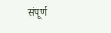संपूर्ण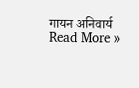गायन अनिवार्य Read More »